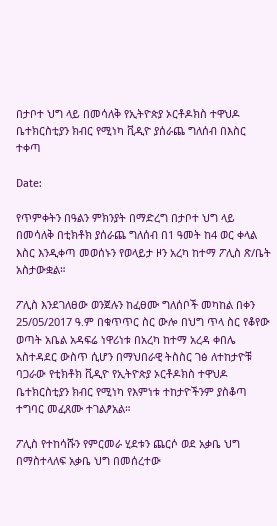በታቦተ ህግ ላይ በመሳለቅ የኢትዮጵያ ኦርቶዶክስ ተዋህዶ ቤተክርስቲያን ክብር የሚነካ ቪዲዮ ያሰራጨ ግለሰብ በእስር ተቀጣ

Date:

የጥምቀትን በዓልን ምክንያት በማድረግ በታቦተ ህግ ላይ በመሳለቅ በቲክቶክ ያሰራጨ ግለሰብ በ1 ዓመት ከ4 ወር ቀላል እስር እንዲቀጣ መወሰኑን የወላይታ ዞን አረካ ከተማ ፖሊስ ጽ/ቤት አስታውቋል።

ፖሊስ እንደገለፀው ወንጀሉን ከፈፀሙ ግለሰቦች መካከል በቀን 25/05/2017 ዓ.ም በቁጥጥር ስር ውሎ በህግ ጥላ ስር የቆየው ወጣት አቤል አዳፍሬ ነዋሪነቱ በአረካ ከተማ አረዳ ቀበሌ አስተዳደር ውስጥ ሲሆን በማህበራዊ ትስስር ገፅ ለተከታዮቹ ባጋራው የቲክቶክ ቪዲዮ የኢትዮጵያ ኦርቶዶክስ ተዋህዶ ቤተክርስቲያን ክብር የሚነካ የእምነቱ ተከታዮችንም ያስቆጣ ተግባር መፈጸሙ ተገልፆአል።

ፖሊስ የተከሳሹን የምርመራ ሂደቱን ጨርሶ ወደ አቃቤ ህግ በማስተላለፍ አቃቤ ህግ በመሰረተው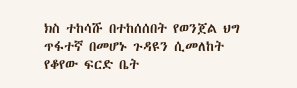ክስ ተከሳሹ በተከሰሰበት የወንጀል ህግ ጥፋተኛ በመሆኑ ጉዳዩን ሲመለከት የቆየው ፍርድ ቤት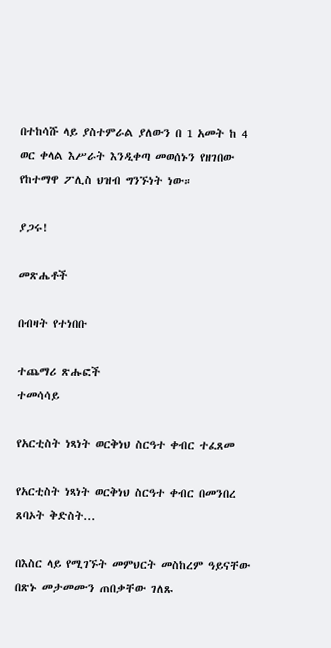በተከሳሹ ላይ ያስተምራል ያለውን በ 1 አመት ከ 4 ወር ቀላል እሥራት እንዲቀጣ መወሰኑን የዘገበው የከተማዋ ፖሊስ ህዝብ ግንኙነት ነው።

ያጋሩ!

መጽሔቶች

በብዛት የተነበቡ

ተጨማሪ ጽሑፎች
ተመሳሳይ

የአርቲስት ነጻነት ወርቅነህ ስርዓተ ቀብር ተፈጸመ

የአርቲስት ነጻነት ወርቅነህ ስርዓተ ቀብር በመንበረ ጸባኦት ቅድስት...

በእስር ላይ የሚገኙት መምህርት መስከረም ዓይናቸው በጽኑ መታመሙን ጠበቃቸው ገለጹ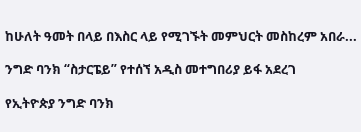ከሁለት ዓመት በላይ በእስር ላይ የሚገኙት መምህርት መስከረም አበራ...

ንግድ ባንክ “ስታርፔይ” የተሰኘ አዲስ መተግበሪያ ይፋ አደረገ

የኢትዮጵያ ንግድ ባንክ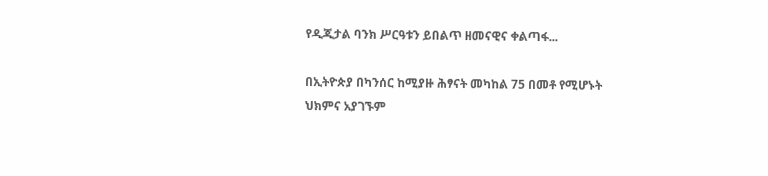የዲጂታል ባንክ ሥርዓቱን ይበልጥ ዘመናዊና ቀልጣፋ...

በኢትዮጵያ በካንሰር ከሚያዙ ሕፃናት መካከል 75 በመቶ የሚሆኑት ህክምና አያገኙም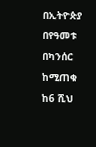በኢትዮጵያ በየዓመቱ በካንሰር ከሚጠቁ ከ6 ሺህ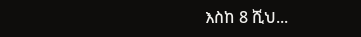እስከ 8 ሺህ...